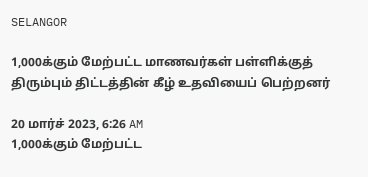SELANGOR

1,000க்கும் மேற்பட்ட மாணவர்கள் பள்ளிக்குத் திரும்பும் திட்டத்தின் கீழ் உதவியைப் பெற்றனர்

20 மார்ச் 2023, 6:26 AM
1,000க்கும் மேற்பட்ட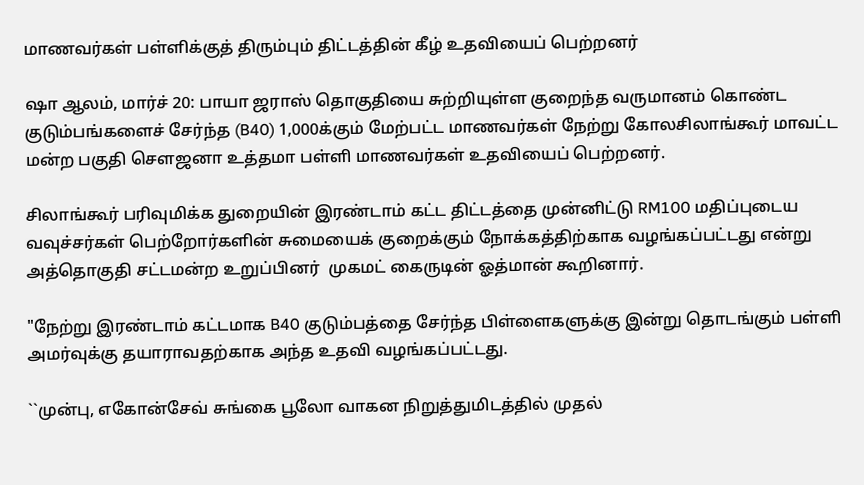மாணவர்கள் பள்ளிக்குத் திரும்பும் திட்டத்தின் கீழ் உதவியைப் பெற்றனர்

ஷா ஆலம், மார்ச் 20: பாயா ஜராஸ் தொகுதியை சுற்றியுள்ள குறைந்த வருமானம் கொண்ட குடும்பங்களைச் சேர்ந்த (B40) 1,000க்கும் மேற்பட்ட மாணவர்கள் நேற்று கோலசிலாங்கூர் மாவட்ட மன்ற பகுதி சௌஜனா உத்தமா பள்ளி மாணவர்கள் உதவியைப் பெற்றனர்.

சிலாங்கூர் பரிவுமிக்க துறையின் இரண்டாம் கட்ட திட்டத்தை முன்னிட்டு RM100 மதிப்புடைய வவுச்சர்கள் பெற்றோர்களின் சுமையைக் குறைக்கும் நோக்கத்திற்காக வழங்கப்பட்டது என்று அத்தொகுதி சட்டமன்ற உறுப்பினர்  முகமட் கைருடின் ஓத்மான் கூறினார்.

"நேற்று இரண்டாம் கட்டமாக B40 குடும்பத்தை சேர்ந்த பிள்ளைகளுக்கு இன்று தொடங்கும் பள்ளி அமர்வுக்கு தயாராவதற்காக அந்த உதவி வழங்கப்பட்டது.

``முன்பு, எகோன்சேவ் சுங்கை பூலோ வாகன நிறுத்துமிடத்தில் முதல்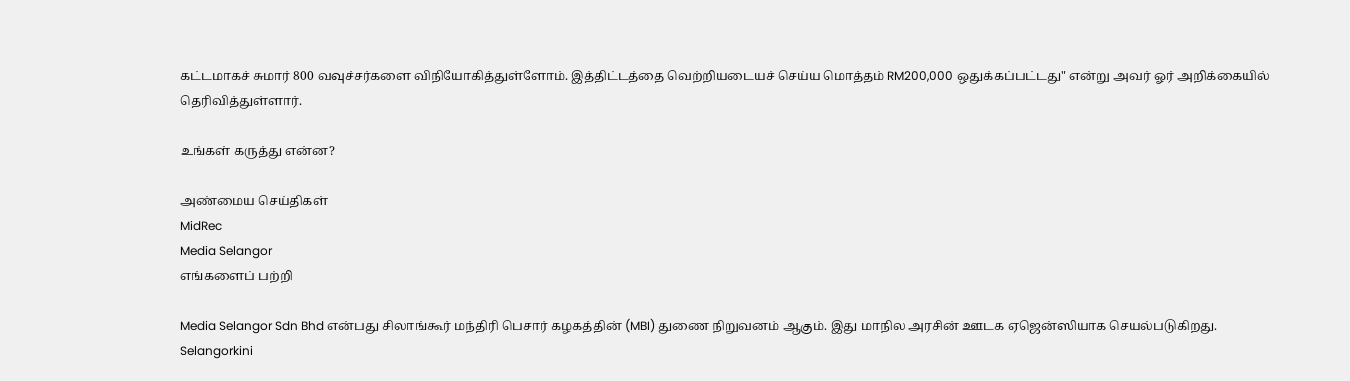கட்டமாகச் சுமார் 800 வவுச்சர்களை விநியோகித்துள்ளோம். இத்திட்டத்தை வெற்றியடையச் செய்ய மொத்தம் RM200,000 ஒதுக்கப்பட்டது" என்று அவர் ஓர் அறிக்கையில் தெரிவித்துள்ளார்.

உங்கள் கருத்து என்ன?

அண்மைய செய்திகள்
MidRec
Media Selangor
எங்களைப் பற்றி

Media Selangor Sdn Bhd என்பது சிலாங்கூர் மந்திரி பெசார் கழகத்தின் (MBI) துணை நிறுவனம் ஆகும். இது மாநில அரசின் ஊடக ஏஜென்ஸியாக செயல்படுகிறது. Selangorkini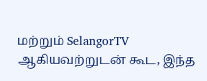மற்றும் SelangorTV ஆகியவற்றுடன் கூட, இந்த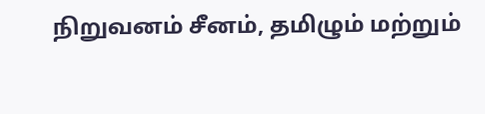நிறுவனம் சீனம், தமிழும் மற்றும்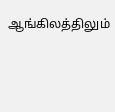ஆங்கிலத்திலும்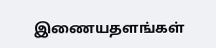இணையதளங்கள்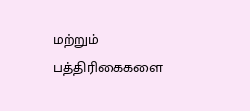மற்றும் பத்திரிகைகளை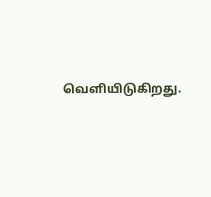வெளியிடுகிறது.